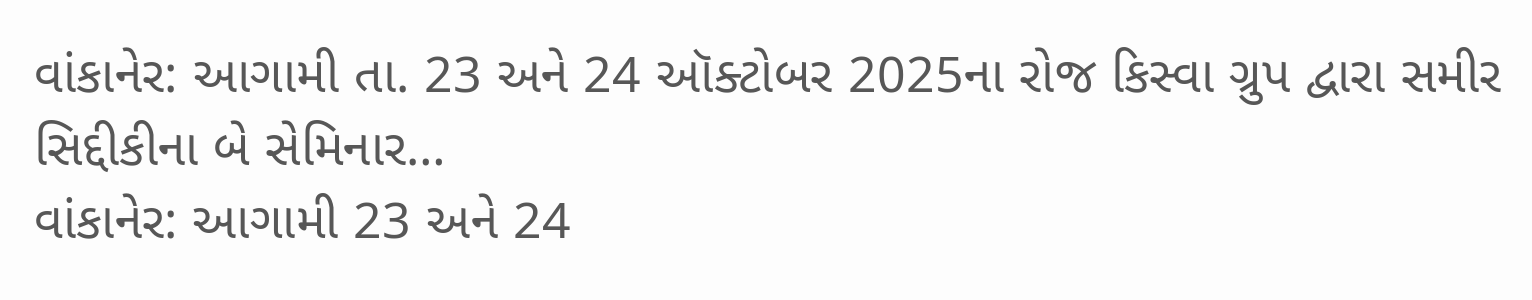વાંકાનેર: આગામી તા. 23 અને 24 ઑક્ટોબર 2025ના રોજ કિસ્વા ગ્રુપ દ્વારા સમીર સિદ્દીકીના બે સેમિનાર…
વાંકાનેર: આગામી 23 અને 24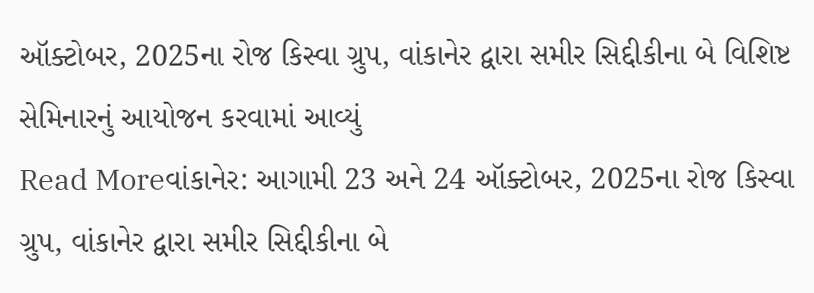ઑક્ટોબર, 2025ના રોજ કિસ્વા ગ્રુપ, વાંકાનેર દ્વારા સમીર સિદ્દીકીના બે વિશિષ્ટ સેમિનારનું આયોજન કરવામાં આવ્યું
Read Moreવાંકાનેર: આગામી 23 અને 24 ઑક્ટોબર, 2025ના રોજ કિસ્વા ગ્રુપ, વાંકાનેર દ્વારા સમીર સિદ્દીકીના બે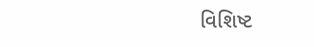વિશિષ્ટ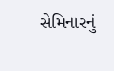સેમિનારનું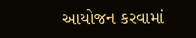આયોજન કરવામાં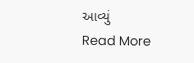આવ્યું
Read More